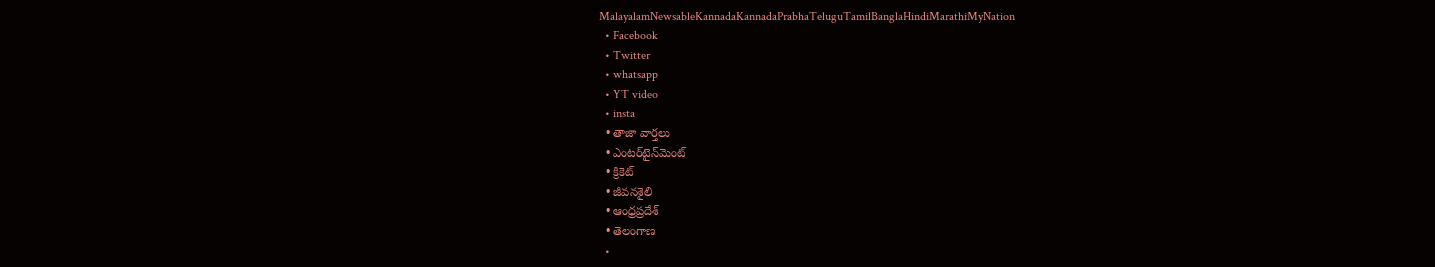MalayalamNewsableKannadaKannadaPrabhaTeluguTamilBanglaHindiMarathiMyNation
  • Facebook
  • Twitter
  • whatsapp
  • YT video
  • insta
  • తాజా వార్తలు
  • ఎంటర్‌టైన్‌మెంట్
  • క్రికెట్
  • జీవనశైలి
  • ఆంధ్రప్రదేశ్
  • తెలంగాణ
  •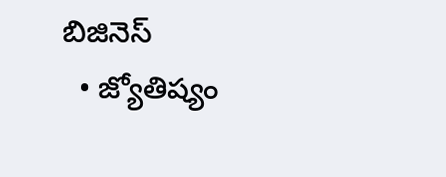బిజినెస్
  • జ్యోతిష్యం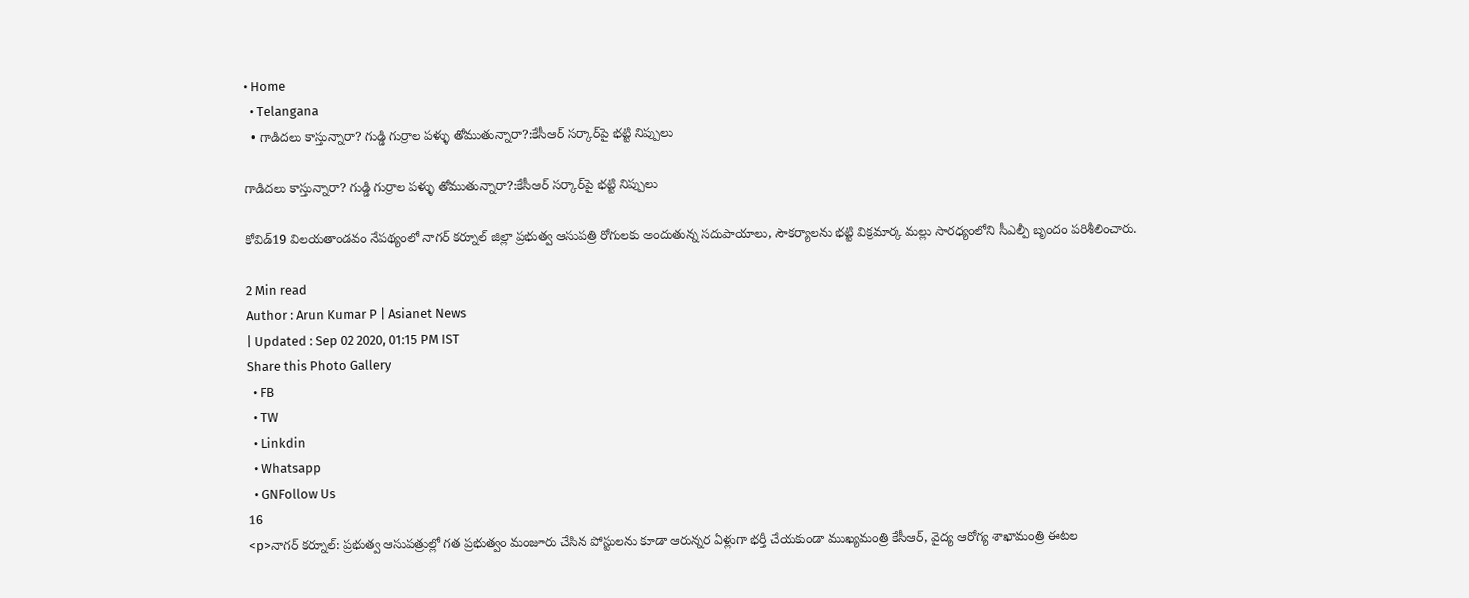• Home
  • Telangana
  • గాడిదలు కాస్తున్నారా? గుడ్డి గుర్రాల పళ్ళు తోముతున్నారా?:కేసీఆర్ సర్కార్‌పై భట్టి నిప్పులు

గాడిదలు కాస్తున్నారా? గుడ్డి గుర్రాల పళ్ళు తోముతున్నారా?:కేసీఆర్ సర్కార్‌పై భట్టి నిప్పులు

కోవిడ్19 విలయతాండవం నేపథ్యంలో నాగర్ కర్నూల్ జిల్లా ప్రభుత్వ ఆసుపత్రి రోగులకు అందుతున్న సదుపాయాలు, సౌకర్యాలను భట్టి విక్రమార్క మల్లు సారధ్యంలోని సీఎల్పీ బృందం పరిశీలించారు.

2 Min read
Author : Arun Kumar P | Asianet News
| Updated : Sep 02 2020, 01:15 PM IST
Share this Photo Gallery
  • FB
  • TW
  • Linkdin
  • Whatsapp
  • GNFollow Us
16
<p>నాగర్ కర్నూల్: ప్రభుత్వ ఆసుపత్రుల్లో గత ప్రభుత్వం మంజూరు చేసిన పోస్టులను కూడా ఆరున్నర ఏళ్లుగా భర్తీ చేయకుండా ముఖ్యమంత్రి కేసీఆర్, వైద్య ఆరోగ్య శాఖామంత్రి ఈటల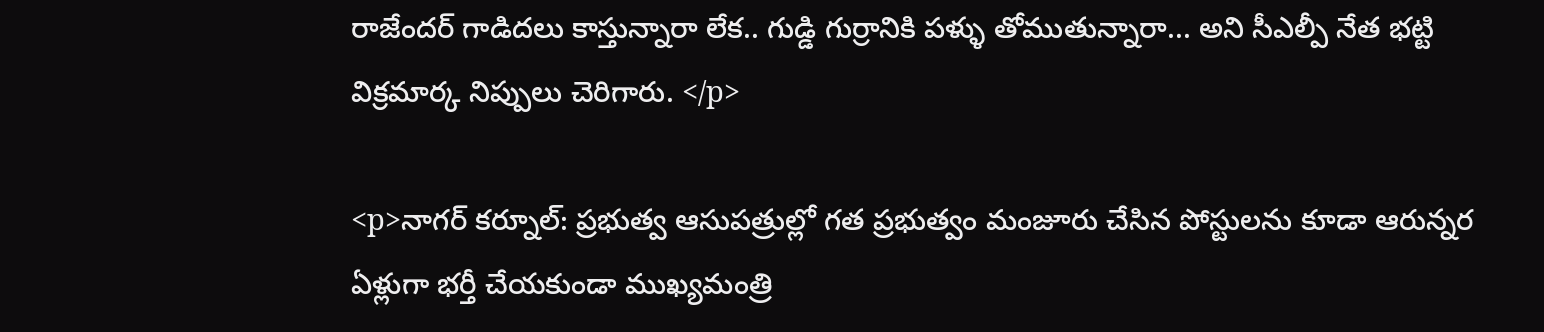రాజేందర్ గాడిదలు కాస్తున్నారా లేక.. గుడ్డి గుర్రానికి పళ్ళు తోముతున్నారా... అని సీఎల్పీ నేత భట్టి విక్రమార్క నిప్పులు చెరిగారు. </p>

<p>నాగర్ కర్నూల్: ప్రభుత్వ ఆసుపత్రుల్లో గత ప్రభుత్వం మంజూరు చేసిన పోస్టులను కూడా ఆరున్నర ఏళ్లుగా భర్తీ చేయకుండా ముఖ్యమంత్రి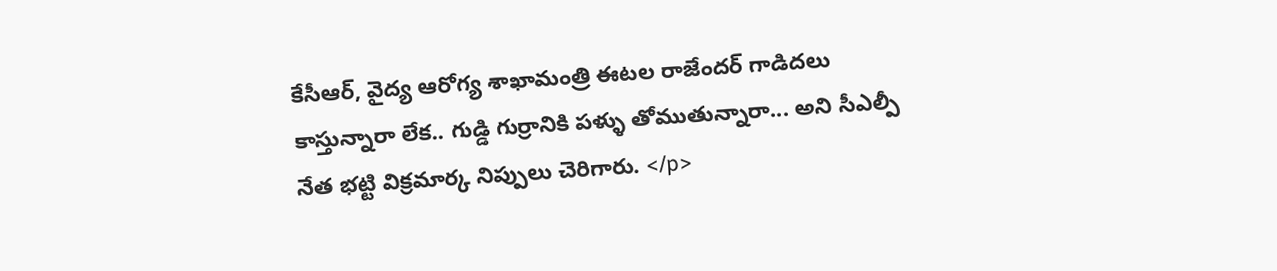కేసీఆర్, వైద్య ఆరోగ్య శాఖామంత్రి ఈటల రాజేందర్ గాడిదలు కాస్తున్నారా లేక.. గుడ్డి గుర్రానికి పళ్ళు తోముతున్నారా... అని సీఎల్పీ నేత భట్టి విక్రమార్క నిప్పులు చెరిగారు. </p>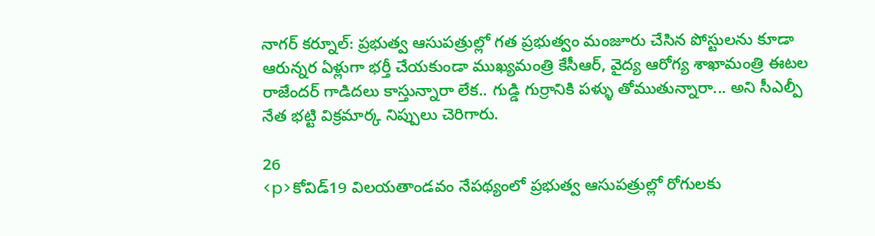నాగర్ కర్నూల్: ప్రభుత్వ ఆసుపత్రుల్లో గత ప్రభుత్వం మంజూరు చేసిన పోస్టులను కూడా ఆరున్నర ఏళ్లుగా భర్తీ చేయకుండా ముఖ్యమంత్రి కేసీఆర్, వైద్య ఆరోగ్య శాఖామంత్రి ఈటల రాజేందర్ గాడిదలు కాస్తున్నారా లేక.. గుడ్డి గుర్రానికి పళ్ళు తోముతున్నారా... అని సీఎల్పీ నేత భట్టి విక్రమార్క నిప్పులు చెరిగారు.

26
<p>కోవిడ్19 విలయతాండవం నేపథ్యంలో ప్రభుత్వ ఆసుపత్రుల్లో రోగులకు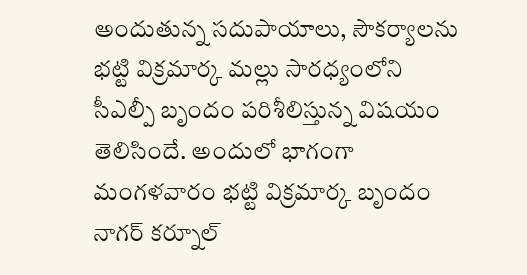అందుతున్న సదుపాయాలు, సౌకర్యాలను భట్టి విక్రమార్క మల్లు సారధ్యంలోని సీఎల్పీ బృందం పరిశీలిస్తున్న విషయం తెలిసిందే. అందులో భాగంగా మంగళవారం భట్టి విక్రమార్క బృందం నాగర్ కర్నూల్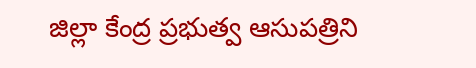జిల్లా కేంద్ర ప్రభుత్వ ఆసుపత్రిని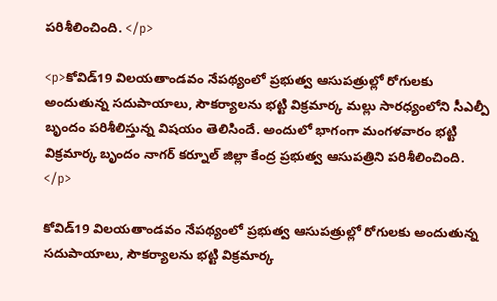పరిశీలించింది. </p>

<p>కోవిడ్19 విలయతాండవం నేపథ్యంలో ప్రభుత్వ ఆసుపత్రుల్లో రోగులకు అందుతున్న సదుపాయాలు, సౌకర్యాలను భట్టి విక్రమార్క మల్లు సారధ్యంలోని సీఎల్పీ బృందం పరిశీలిస్తున్న విషయం తెలిసిందే. అందులో భాగంగా మంగళవారం భట్టి విక్రమార్క బృందం నాగర్ కర్నూల్ జిల్లా కేంద్ర ప్రభుత్వ ఆసుపత్రిని పరిశీలించింది. </p>

కోవిడ్19 విలయతాండవం నేపథ్యంలో ప్రభుత్వ ఆసుపత్రుల్లో రోగులకు అందుతున్న సదుపాయాలు, సౌకర్యాలను భట్టి విక్రమార్క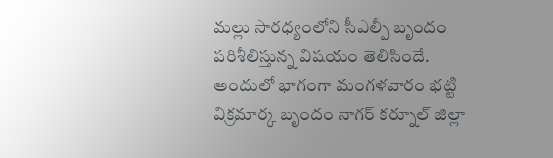మల్లు సారధ్యంలోని సీఎల్పీ బృందం పరిశీలిస్తున్న విషయం తెలిసిందే. అందులో భాగంగా మంగళవారం భట్టి విక్రమార్క బృందం నాగర్ కర్నూల్ జిల్లా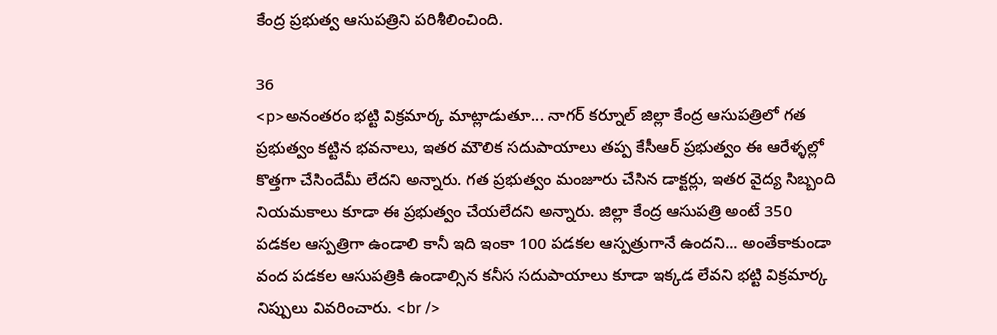కేంద్ర ప్రభుత్వ ఆసుపత్రిని పరిశీలించింది.

36
<p>అనంతరం భట్టి విక్రమార్క మాట్లాడుతూ... నాగర్ కర్నూల్ జిల్లా కేంద్ర ఆసుపత్రిలో గత ప్రభుత్వం కట్టిన భవనాలు, ఇతర మౌలిక సదుపాయాలు తప్ప కేసీఆర్ ప్రభుత్వం ఈ ఆరేళ్ళల్లో కొత్తగా చేసిందేమీ లేదని అన్నారు. గత ప్రభుత్వం మంజూరు చేసిన డాక్టర్లు, ఇతర వైద్య సిబ్బంది నియమకాలు కూడా ఈ ప్రభుత్వం చేయలేదని అన్నారు. జిల్లా కేంద్ర ఆసుపత్రి అంటే 350 పడకల ఆస్పత్రిగా ఉండాలి కానీ ఇది ఇంకా 100 పడకల ఆస్పత్రుగానే ఉందని... అంతేకాకుండా వంద పడకల ఆసుపత్రికి ఉండాల్సిన కనీస సదుపాయాలు కూడా ఇక్కడ లేవని భట్టి విక్రమార్క నిప్పులు వివరించారు. <br />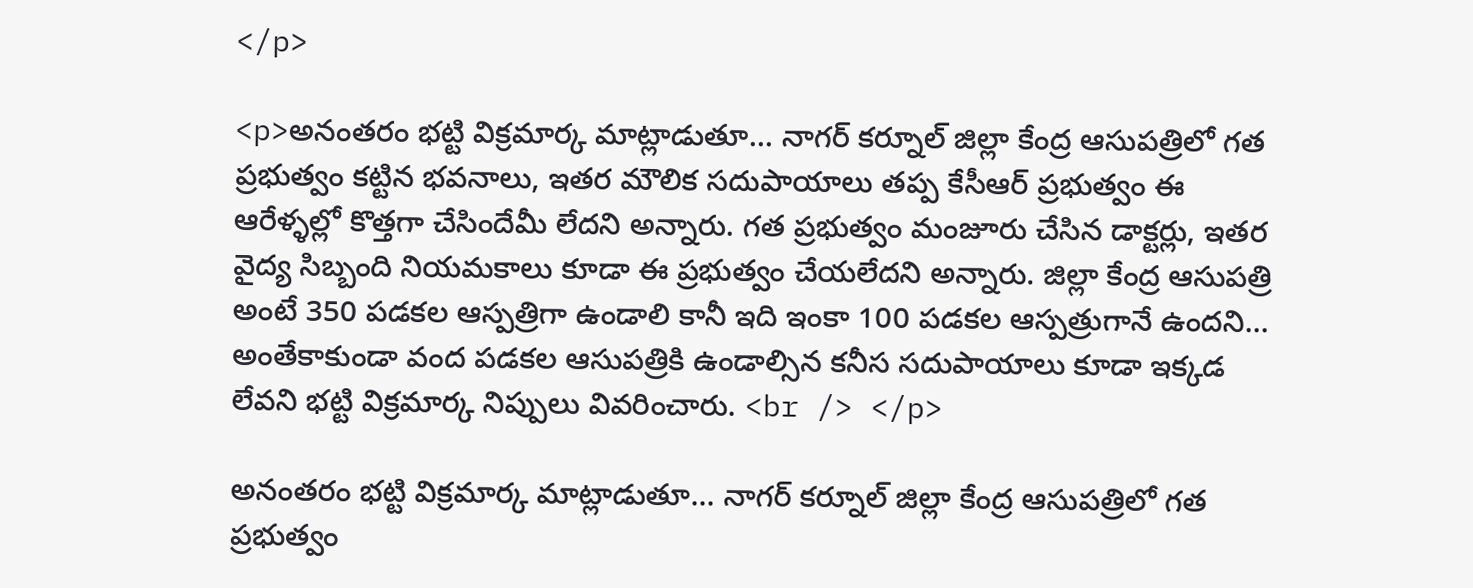</p>

<p>అనంతరం భట్టి విక్రమార్క మాట్లాడుతూ... నాగర్ కర్నూల్ జిల్లా కేంద్ర ఆసుపత్రిలో గత ప్రభుత్వం కట్టిన భవనాలు, ఇతర మౌలిక సదుపాయాలు తప్ప కేసీఆర్ ప్రభుత్వం ఈ ఆరేళ్ళల్లో కొత్తగా చేసిందేమీ లేదని అన్నారు. గత ప్రభుత్వం మంజూరు చేసిన డాక్టర్లు, ఇతర వైద్య సిబ్బంది నియమకాలు కూడా ఈ ప్రభుత్వం చేయలేదని అన్నారు. జిల్లా కేంద్ర ఆసుపత్రి అంటే 350 పడకల ఆస్పత్రిగా ఉండాలి కానీ ఇది ఇంకా 100 పడకల ఆస్పత్రుగానే ఉందని... అంతేకాకుండా వంద పడకల ఆసుపత్రికి ఉండాల్సిన కనీస సదుపాయాలు కూడా ఇక్కడ లేవని భట్టి విక్రమార్క నిప్పులు వివరించారు. <br /> </p>

అనంతరం భట్టి విక్రమార్క మాట్లాడుతూ... నాగర్ కర్నూల్ జిల్లా కేంద్ర ఆసుపత్రిలో గత ప్రభుత్వం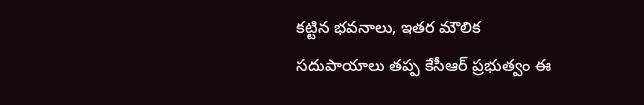కట్టిన భవనాలు, ఇతర మౌలిక సదుపాయాలు తప్ప కేసీఆర్ ప్రభుత్వం ఈ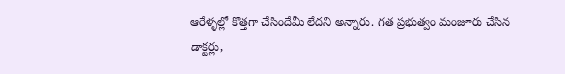ఆరేళ్ళల్లో కొత్తగా చేసిందేమీ లేదని అన్నారు. గత ప్రభుత్వం మంజూరు చేసిన డాక్టర్లు,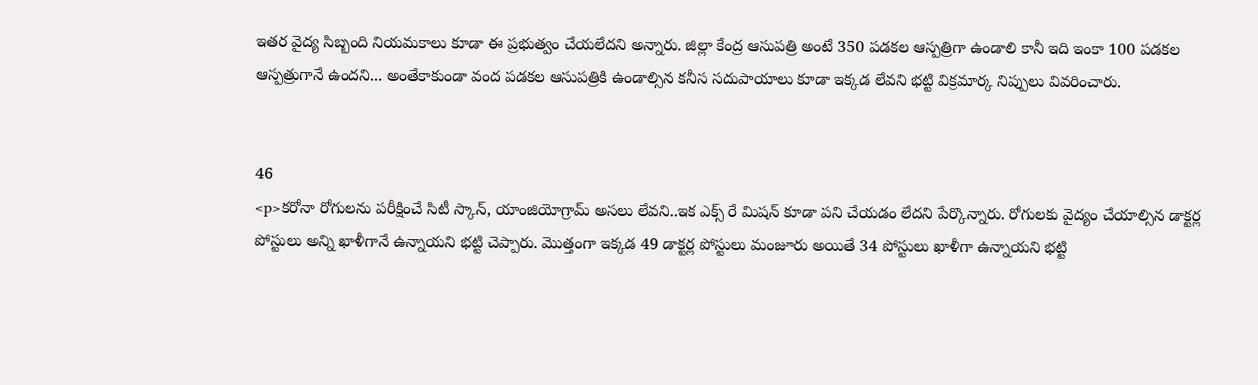ఇతర వైద్య సిబ్బంది నియమకాలు కూడా ఈ ప్రభుత్వం చేయలేదని అన్నారు. జిల్లా కేంద్ర ఆసుపత్రి అంటే 350 పడకల ఆస్పత్రిగా ఉండాలి కానీ ఇది ఇంకా 100 పడకల ఆస్పత్రుగానే ఉందని... అంతేకాకుండా వంద పడకల ఆసుపత్రికి ఉండాల్సిన కనీస సదుపాయాలు కూడా ఇక్కడ లేవని భట్టి విక్రమార్క నిప్పులు వివరించారు.


46
<p>కరోనా రోగులను పరీక్షించే సిటీ స్కాన్, యాంజియోగ్రామ్ అసలు లేవని..ఇక ఎక్స్ రే మిషన్ కూడా పని చేయడం లేదని పేర్కొన్నారు. రోగులకు వైద్యం చేయాల్సిన డాక్టర్ల పోస్టులు అన్ని ఖాళీగానే ఉన్నాయని భట్టి చెప్పారు. మొత్తంగా ఇక్కడ 49 డాక్టర్ల పోస్టులు మంజూరు అయితే 34 పోస్టులు ఖాళీగా ఉన్నాయని భట్టి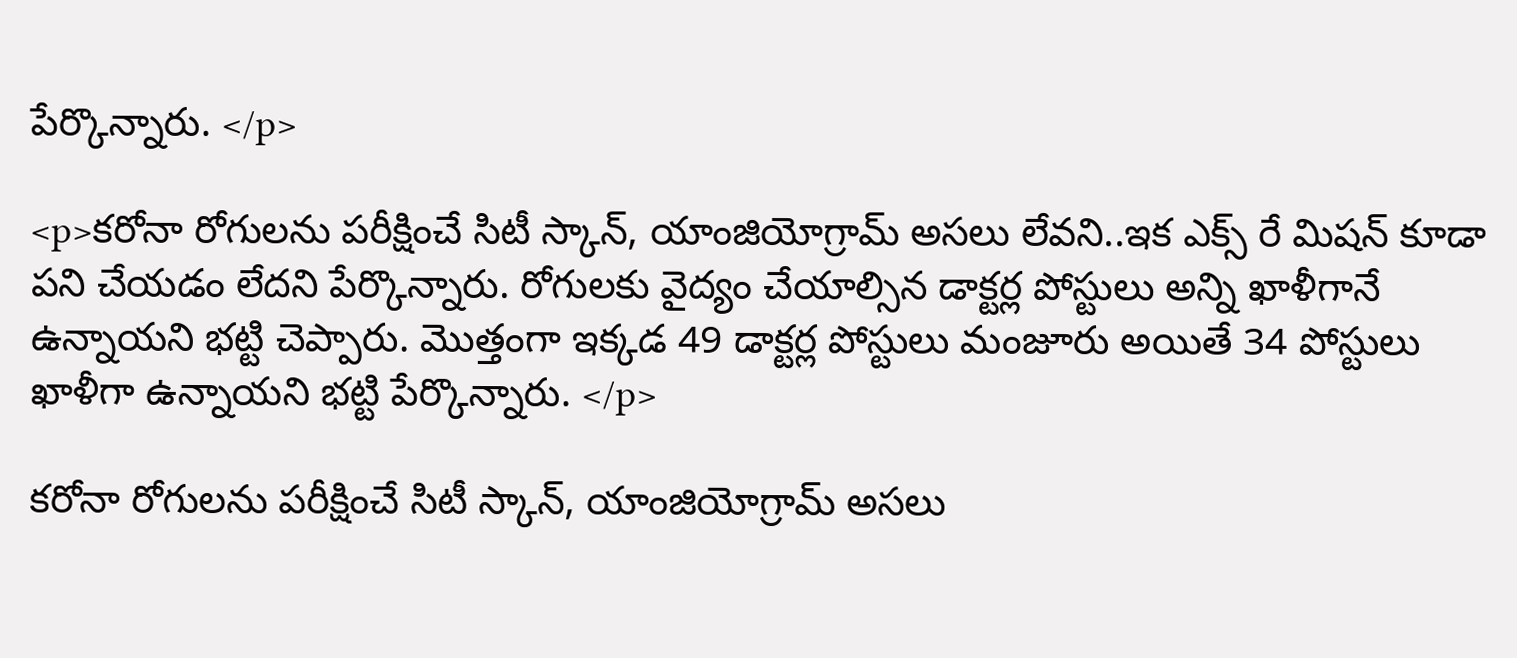పేర్కొన్నారు. </p>

<p>కరోనా రోగులను పరీక్షించే సిటీ స్కాన్, యాంజియోగ్రామ్ అసలు లేవని..ఇక ఎక్స్ రే మిషన్ కూడా పని చేయడం లేదని పేర్కొన్నారు. రోగులకు వైద్యం చేయాల్సిన డాక్టర్ల పోస్టులు అన్ని ఖాళీగానే ఉన్నాయని భట్టి చెప్పారు. మొత్తంగా ఇక్కడ 49 డాక్టర్ల పోస్టులు మంజూరు అయితే 34 పోస్టులు ఖాళీగా ఉన్నాయని భట్టి పేర్కొన్నారు. </p>

కరోనా రోగులను పరీక్షించే సిటీ స్కాన్, యాంజియోగ్రామ్ అసలు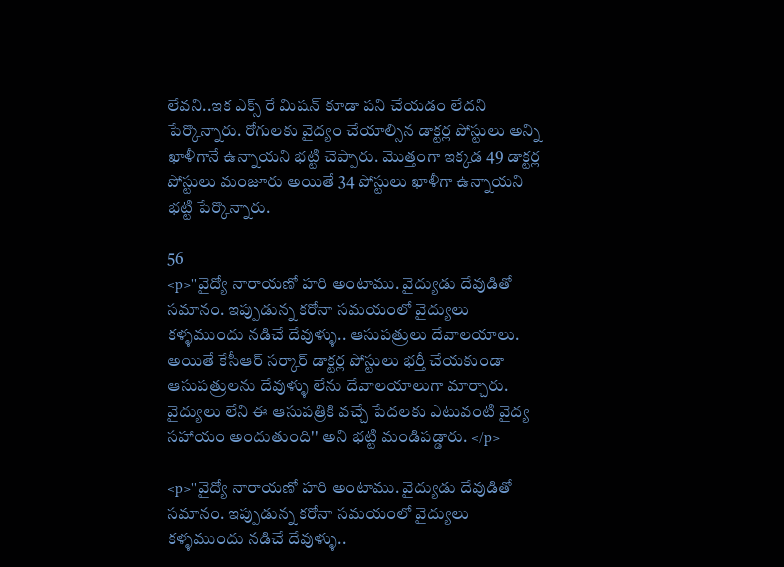లేవని..ఇక ఎక్స్ రే మిషన్ కూడా పని చేయడం లేదని పేర్కొన్నారు. రోగులకు వైద్యం చేయాల్సిన డాక్టర్ల పోస్టులు అన్ని ఖాళీగానే ఉన్నాయని భట్టి చెప్పారు. మొత్తంగా ఇక్కడ 49 డాక్టర్ల పోస్టులు మంజూరు అయితే 34 పోస్టులు ఖాళీగా ఉన్నాయని భట్టి పేర్కొన్నారు.

56
<p>''వైద్యో నారాయణో హరి అంటాము. వైద్యుడు దేవుడితో సమానం. ఇప్పుడున్న కరోనా సమయంలో వైద్యులు కళ్ళముందు నడిచే దేవుళ్ళు.. ఆసుపత్రులు దేవాలయాలు. అయితే కేసీఆర్ సర్కార్ డాక్టర్ల పోస్టులు భర్తీ చేయకుండా ఆసుపత్రులను దేవుళ్ళు లేను దేవాలయాలుగా మార్చారు. వైద్యులు లేని ఈ ఆసుపత్రికి వచ్చే పేదలకు ఎటువంటి వైద్య సహాయం అందుతుంది'' అని భట్టి మండిపడ్డారు. </p>

<p>''వైద్యో నారాయణో హరి అంటాము. వైద్యుడు దేవుడితో సమానం. ఇప్పుడున్న కరోనా సమయంలో వైద్యులు కళ్ళముందు నడిచే దేవుళ్ళు..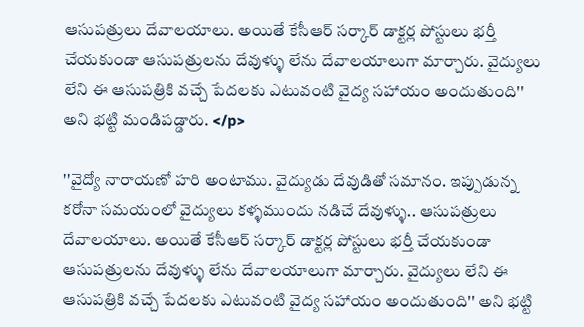ఆసుపత్రులు దేవాలయాలు. అయితే కేసీఆర్ సర్కార్ డాక్టర్ల పోస్టులు భర్తీ చేయకుండా ఆసుపత్రులను దేవుళ్ళు లేను దేవాలయాలుగా మార్చారు. వైద్యులు లేని ఈ ఆసుపత్రికి వచ్చే పేదలకు ఎటువంటి వైద్య సహాయం అందుతుంది'' అని భట్టి మండిపడ్డారు. </p>

''వైద్యో నారాయణో హరి అంటాము. వైద్యుడు దేవుడితో సమానం. ఇప్పుడున్న కరోనా సమయంలో వైద్యులు కళ్ళముందు నడిచే దేవుళ్ళు.. ఆసుపత్రులు దేవాలయాలు. అయితే కేసీఆర్ సర్కార్ డాక్టర్ల పోస్టులు భర్తీ చేయకుండా ఆసుపత్రులను దేవుళ్ళు లేను దేవాలయాలుగా మార్చారు. వైద్యులు లేని ఈ ఆసుపత్రికి వచ్చే పేదలకు ఎటువంటి వైద్య సహాయం అందుతుంది'' అని భట్టి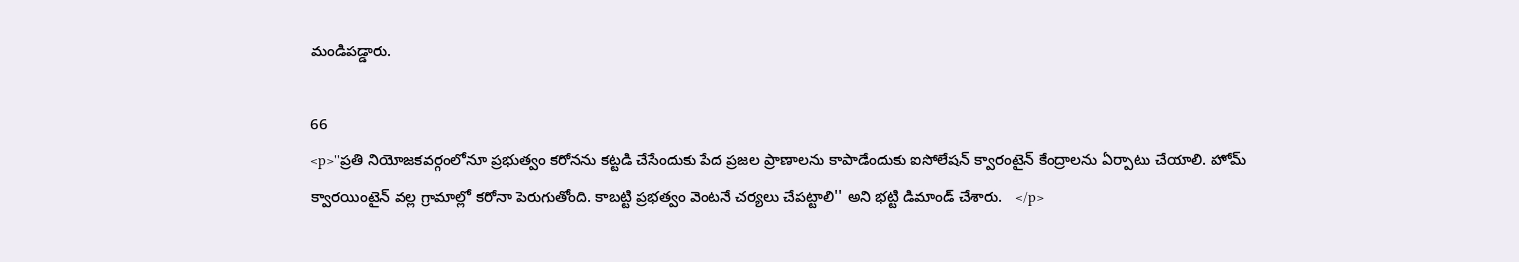మండిపడ్డారు.

66
<p>''ప్రతి నియోజకవర్గంలోనూ ప్రభుత్వం కరోనను కట్టడి చేసేందుకు పేద ప్రజల ప్రాణాలను కాపాడేందుకు ఐసోలేషన్ క్వారంటైన్ కేంద్రాలను ఏర్పాటు చేయాలి. హోమ్ క్వారయింటైన్ వల్ల గ్రామాల్లో కరోనా పెరుగుతోంది. కాబట్టి ప్రభత్వం వెంటనే చర్యలు చేపట్టాలి'' అని భట్టి డిమాండ్ చేశారు.   </p>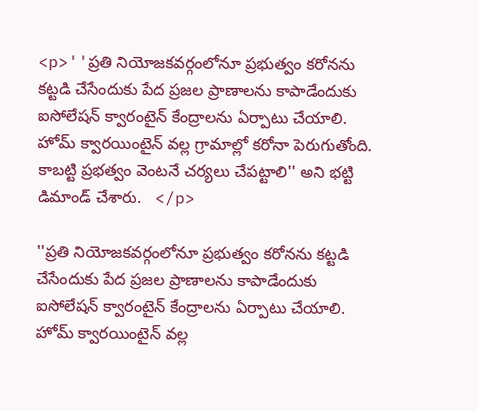<p>''ప్రతి నియోజకవర్గంలోనూ ప్రభుత్వం కరోనను కట్టడి చేసేందుకు పేద ప్రజల ప్రాణాలను కాపాడేందుకు ఐసోలేషన్ క్వారంటైన్ కేంద్రాలను ఏర్పాటు చేయాలి. హోమ్ క్వారయింటైన్ వల్ల గ్రామాల్లో కరోనా పెరుగుతోంది. కాబట్టి ప్రభత్వం వెంటనే చర్యలు చేపట్టాలి'' అని భట్టి డిమాండ్ చేశారు.   </p>

''ప్రతి నియోజకవర్గంలోనూ ప్రభుత్వం కరోనను కట్టడి చేసేందుకు పేద ప్రజల ప్రాణాలను కాపాడేందుకు ఐసోలేషన్ క్వారంటైన్ కేంద్రాలను ఏర్పాటు చేయాలి. హోమ్ క్వారయింటైన్ వల్ల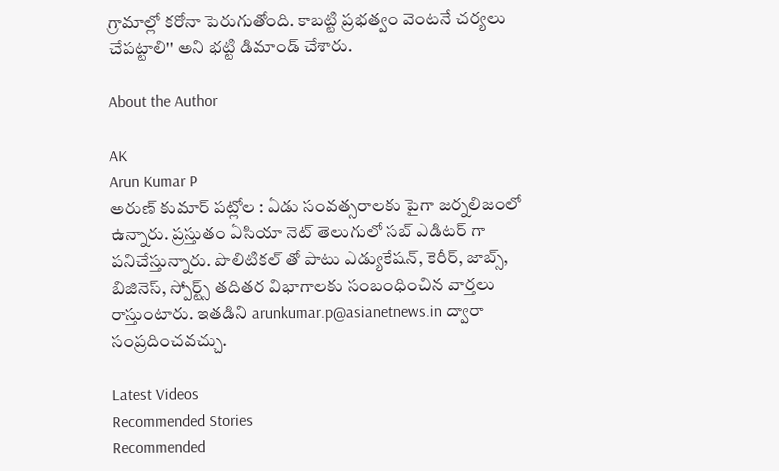గ్రామాల్లో కరోనా పెరుగుతోంది. కాబట్టి ప్రభత్వం వెంటనే చర్యలు చేపట్టాలి'' అని భట్టి డిమాండ్ చేశారు.

About the Author

AK
Arun Kumar P
అరుణ్ కుమార్ పట్లోల : ఏడు సంవత్సరాలకు పైగా జర్నలిజంలో ఉన్నారు. ప్రస్తుతం ఏసియా నెట్ తెలుగులో సబ్ ఎడిటర్ గా పనిచేస్తున్నారు. పొలిటికల్ తో పాటు ఎడ్యుకేషన్, కెరీర్, జాబ్స్, బిజినెస్, స్పోర్ట్స్ తదితర విభాగాలకు సంబంధించిన వార్తలు రాస్తుంటారు. ఇతడిని arunkumar.p@asianetnews.in ద్వారా సంప్రదించవచ్చు.

Latest Videos
Recommended Stories
Recommended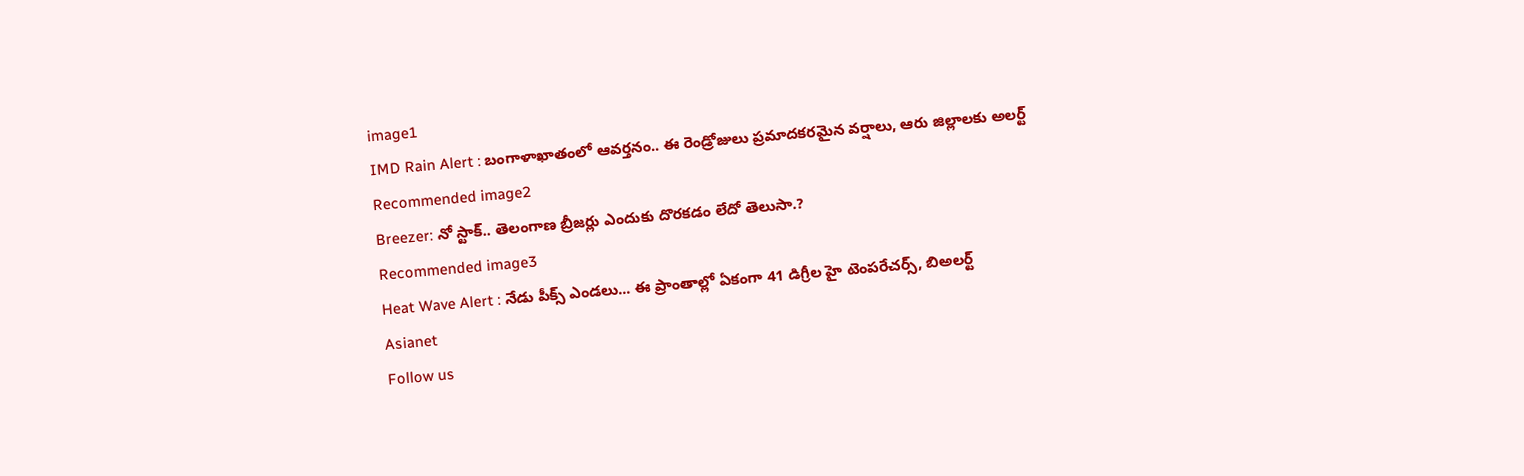image1
IMD Rain Alert : బంగాళాఖాతంలో ఆవర్తనం.. ఈ రెండ్రోజులు ప్రమాదకరమైన వర్షాలు, ఆరు జిల్లాలకు అలర్ట్
Recommended image2
Breezer: నో స్టాక్‌.. తెలంగాణ బ్రీజ‌ర్లు ఎందుకు దొర‌క‌డం లేదో తెలుసా.?
Recommended image3
Heat Wave Alert : నేడు పీక్స్ ఎండలు... ఈ ప్రాంతాల్లో ఏకంగా 41 డిగ్రీల హై టెంపరేచర్స్, బిఅలర్ట్
Asianet
Follow us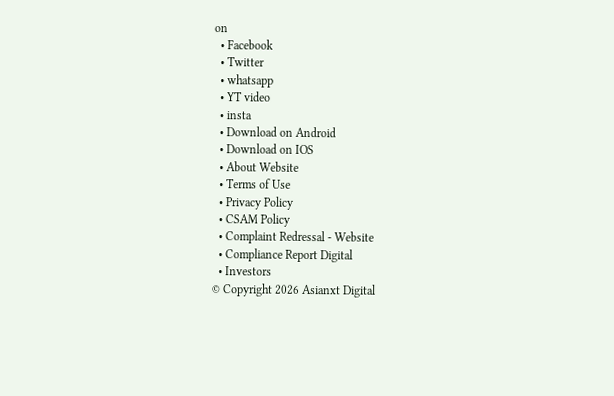on
  • Facebook
  • Twitter
  • whatsapp
  • YT video
  • insta
  • Download on Android
  • Download on IOS
  • About Website
  • Terms of Use
  • Privacy Policy
  • CSAM Policy
  • Complaint Redressal - Website
  • Compliance Report Digital
  • Investors
© Copyright 2026 Asianxt Digital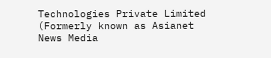Technologies Private Limited (Formerly known as Asianet News Media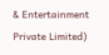& Entertainment Private Limited)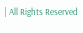| All Rights Reserved